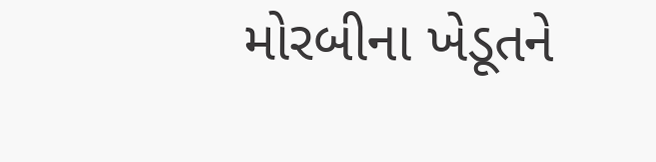મોરબીના ખેડૂતને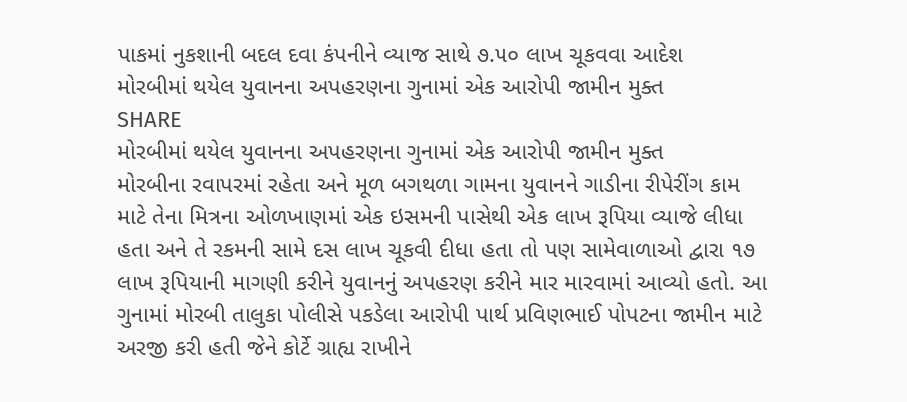પાકમાં નુકશાની બદલ દવા કંપનીને વ્યાજ સાથે ૭.૫૦ લાખ ચૂકવવા આદેશ
મોરબીમાં થયેલ યુવાનના અપહરણના ગુનામાં એક આરોપી જામીન મુક્ત
SHARE
મોરબીમાં થયેલ યુવાનના અપહરણના ગુનામાં એક આરોપી જામીન મુક્ત
મોરબીના રવાપરમાં રહેતા અને મૂળ બગથળા ગામના યુવાનને ગાડીના રીપેરીંગ કામ માટે તેના મિત્રના ઓળખાણમાં એક ઇસમની પાસેથી એક લાખ રૂપિયા વ્યાજે લીધા હતા અને તે રકમની સામે દસ લાખ ચૂકવી દીધા હતા તો પણ સામેવાળાઓ દ્વારા ૧૭ લાખ રૂપિયાની માગણી કરીને યુવાનનું અપહરણ કરીને માર મારવામાં આવ્યો હતો. આ ગુનામાં મોરબી તાલુકા પોલીસે પકડેલા આરોપી પાર્થ પ્રવિણભાઈ પોપટના જામીન માટે અરજી કરી હતી જેને કોર્ટે ગ્રાહ્ય રાખીને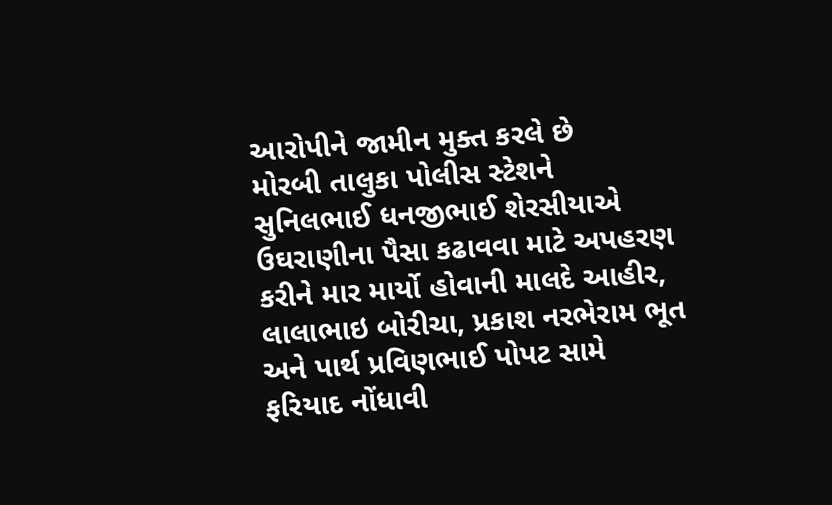આરોપીને જામીન મુક્ત કરલે છે
મોરબી તાલુકા પોલીસ સ્ટેશને સુનિલભાઈ ધનજીભાઈ શેરસીયાએ ઉઘરાણીના પૈસા કઢાવવા માટે અપહરણ કરીને માર માર્યો હોવાની માલદે આહીર, લાલાભાઇ બોરીચા, પ્રકાશ નરભેરામ ભૂત અને પાર્થ પ્રવિણભાઈ પોપટ સામે ફરિયાદ નોંધાવી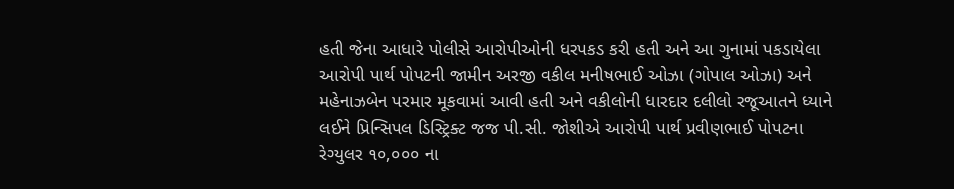હતી જેના આધારે પોલીસે આરોપીઓની ધરપકડ કરી હતી અને આ ગુનામાં પકડાયેલા આરોપી પાર્થ પોપટની જામીન અરજી વકીલ મનીષભાઈ ઓઝા (ગોપાલ ઓઝા) અને મહેનાઝબેન પરમાર મૂકવામાં આવી હતી અને વકીલોની ધારદાર દલીલો રજૂઆતને ધ્યાને લઈને પ્રિન્સિપલ ડિસ્ટ્રિક્ટ જજ પી.સી. જોશીએ આરોપી પાર્થ પ્રવીણભાઈ પોપટના રેગ્યુલર ૧૦,૦૦૦ ના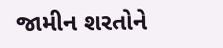જામીન શરતોને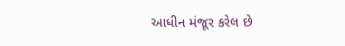આધીન મંજૂર કરેલ છે